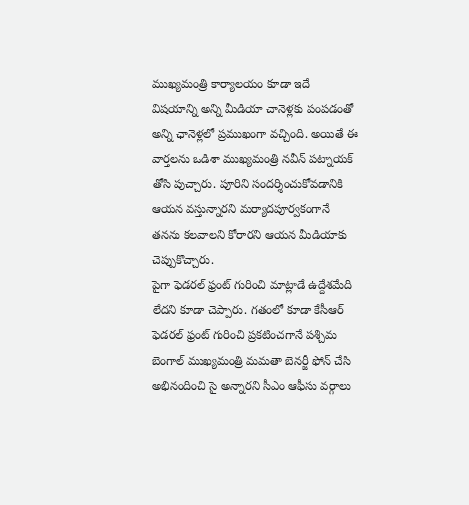ముఖ్యమంత్రి కార్యాలయం కూడా ఇదే విషయాన్ని అన్ని మీడియా చానెళ్లకు పంపడంతో అన్ని ఛానెళ్లలో ప్రముఖంగా వచ్చింది. అయితే ఈ వార్తలను ఒడిశా ముఖ్యమంత్రి నవీన్ పట్నాయక్ తోసి పుచ్చారు. పూరిని సందర్శించుకోవడానికి ఆయన వస్తున్నారని మర్యాదపూర్వకంగానే తనను కలవాలని కోరారని ఆయన మీడియాకు చెప్పుకొచ్చారు.
పైగా ఫెడరల్ ఫ్రంట్ గురించి మాట్లాడే ఉద్దేశమేది లేదని కూడా చెప్పారు. గతంలో కూడా కేసీఆర్ ఫెడరల్ ఫ్రంట్ గురించి ప్రకటించగానే పశ్చిమ బెంగాల్ ముఖ్యమంత్రి మమతా బెనర్జీ ఫోన్ చేసి అభినందించి సై అన్నారని సీఎం ఆఫీసు వర్గాలు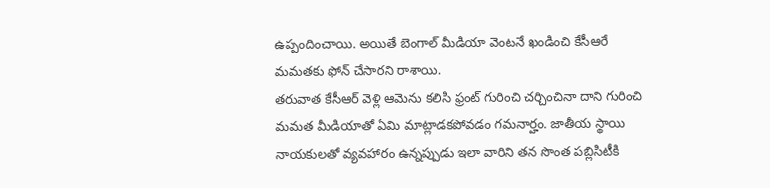ఉప్పందించాయి. అయితే బెంగాల్ మీడియా వెంటనే ఖండించి కేసీఆరే మమతకు ఫోన్ చేసారని రాశాయి.
తరువాత కేసీఆర్ వెళ్లి ఆమెను కలిసి ఫ్రంట్ గురించి చర్చించినా దాని గురించి మమత మీడియాతో ఏమి మాట్లాడకపోవడం గమనార్హం. జాతీయ స్థాయి నాయకులతో వ్యవహారం ఉన్నప్పుడు ఇలా వారిని తన సొంత పబ్లిసిటీకి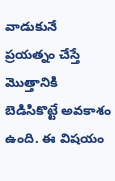వాడుకునే ప్రయత్నం చేస్తే మొత్తానికి బెడిసికొట్టే అవకాశం ఉంది. ఈ విషయం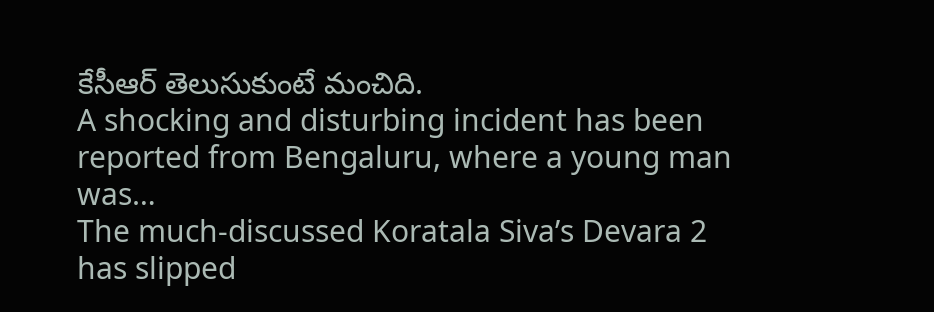కేసీఆర్ తెలుసుకుంటే మంచిది.
A shocking and disturbing incident has been reported from Bengaluru, where a young man was…
The much-discussed Koratala Siva’s Devara 2 has slipped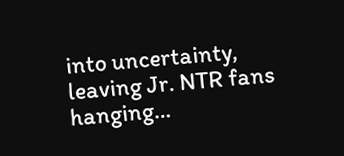into uncertainty, leaving Jr. NTR fans hanging…